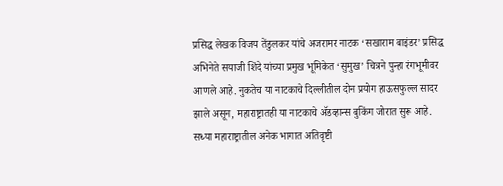प्रसिद्ध लेखक विजय तेंडुलकर यांचे अजरामर नाटक ‘सखाराम बाइंडर’ प्रसिद्ध अभिनेते सयाजी शिंदे यांच्या प्रमुख भूमिकेत ‘सुमुख’ चित्रने पुन्हा रंगभूमीवर आणले आहे. नुकतेच या नाटकाचे दिल्लीतील दोन प्रयोग हाऊसफुल्ल सादर झाले असून, महाराष्ट्रातही या नाटकाचे ॲडव्हान्स बुकिंग जोरात सुरू आहे.
सध्या महाराष्ट्रातील अनेक भागात अतिवृष्टी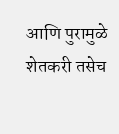आणि पुरामुळे शेतकरी तसेच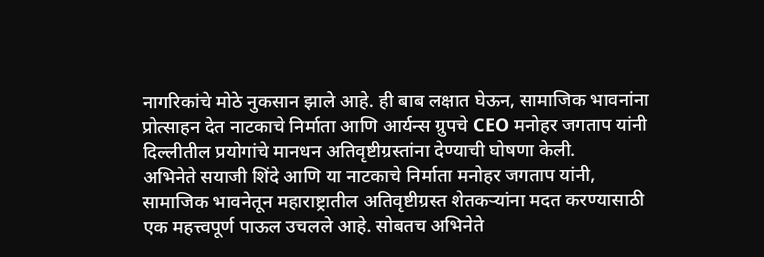नागरिकांचे मोठे नुकसान झाले आहे. ही बाब लक्षात घेऊन, सामाजिक भावनांना प्रोत्साहन देत नाटकाचे निर्माता आणि आर्यन्स ग्रुपचे CEO मनोहर जगताप यांनी दिल्लीतील प्रयोगांचे मानधन अतिवृष्टीग्रस्तांना देण्याची घोषणा केली.
अभिनेते सयाजी शिंदे आणि या नाटकाचे निर्माता मनोहर जगताप यांनी, सामाजिक भावनेतून महाराष्ट्रातील अतिवृष्टीग्रस्त शेतकऱ्यांना मदत करण्यासाठी एक महत्त्वपूर्ण पाऊल उचलले आहे. सोबतच अभिनेते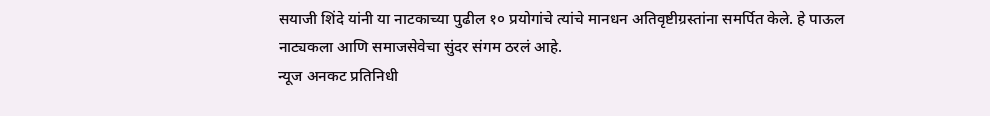सयाजी शिंदे यांनी या नाटकाच्या पुढील १० प्रयोगांचे त्यांचे मानधन अतिवृष्टीग्रस्तांना समर्पित केले. हे पाऊल नाट्यकला आणि समाजसेवेचा सुंदर संगम ठरलं आहे.
न्यूज अनकट प्रतिनिधी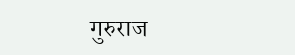गुरुराज